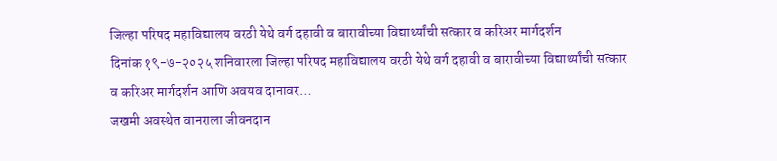जिल्हा परिषद महाविद्यालय वरठी येथे वर्ग दहावी व बारावीच्या विद्यार्थ्यांची सत्कार व करिअर मार्गदर्शन
दिनांक १९-७-२०२५ शनिवारला जिल्हा परिषद महाविद्यालय वरठी येथे वर्ग दहावी व बारावीच्या विद्यार्थ्यांची सत्कार व करिअर मार्गदर्शन आणि अवयव दानावर…
जखमी अवस्थेत वानराला जीवनदान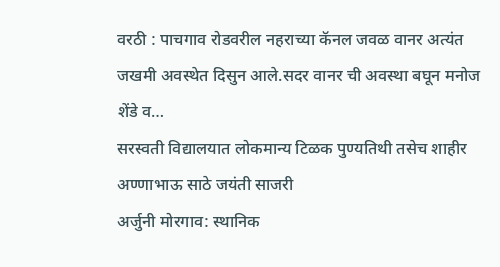वरठी : पाचगाव रोडवरील नहराच्या कॅनल जवळ वानर अत्यंत जखमी अवस्थेत दिसुन आले.सदर वानर ची अवस्था बघून मनोज शेंडे व…
सरस्वती विद्यालयात लोकमान्य टिळक पुण्यतिथी तसेच शाहीर अण्णाभाऊ साठे जयंती साजरी
अर्जुनी मोरगाव: स्थानिक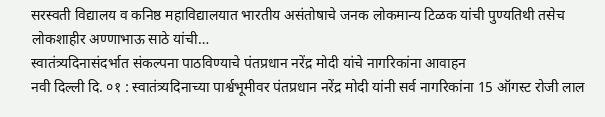सरस्वती विद्यालय व कनिष्ठ महाविद्यालयात भारतीय असंतोषाचे जनक लोकमान्य टिळक यांची पुण्यतिथी तसेच लोकशाहीर अण्णाभाऊ साठे यांची…
स्वातंत्र्यदिनासंदर्भात संकल्पना पाठविण्याचे पंतप्रधान नरेंद्र मोदी यांचे नागरिकांना आवाहन
नवी दिल्ली दि. ०१ : स्वातंत्र्यदिनाच्या पार्श्वभूमीवर पंतप्रधान नरेंद्र मोदी यांनी सर्व नागरिकांना 15 ऑगस्ट रोजी लाल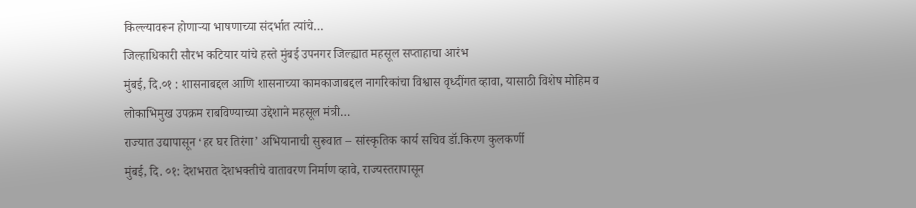किल्ल्यावरून होणाऱ्या भाषणाच्या संदर्भात त्यांचे…
जिल्हाधिकारी सौरभ कटियार यांचे हस्ते मुंबई उपनगर जिल्ह्यात महसूल सप्ताहाचा आरंभ
मुंबई, दि.०१ : शासनाबद्दल आणि शासनाच्या कामकाजाबद्दल नागरिकांचा विश्वास वृध्दींगत व्हावा, यासाठी विशेष मोहिम व लोकाभिमुख उपक्रम राबविण्याच्या उद्देशाने महसूल मंत्री…
राज्यात उद्यापासून ‘हर घर तिरंगा’ अभियानाची सुरूवात – सांस्कृतिक कार्य सचिव डॉ.किरण कुलकर्णी
मुंबई, दि. ०१: देशभरात देशभक्तीचे वातावरण निर्माण व्हावे, राज्यस्तरापासून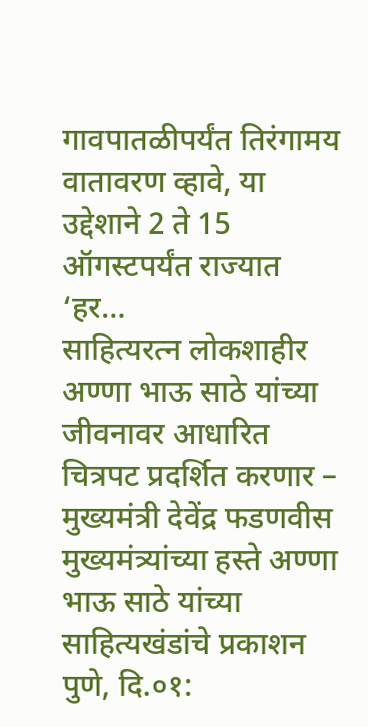गावपातळीपर्यंत तिरंगामय वातावरण व्हावे, या उद्देशाने 2 ते 15 ऑगस्टपर्यंत राज्यात ‘हर…
साहित्यरत्न लोकशाहीर अण्णा भाऊ साठे यांच्या जीवनावर आधारित चित्रपट प्रदर्शित करणार – मुख्यमंत्री देवेंद्र फडणवीस मुख्यमंत्र्यांच्या हस्ते अण्णा भाऊ साठे यांच्या साहित्यखंडांचे प्रकाशन
पुणे, दि.०१: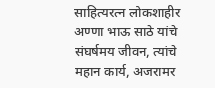साहित्यरत्न लोकशाहीर अण्णा भाऊ साठे यांचे संघर्षमय जीवन, त्यांचे महान कार्य, अजरामर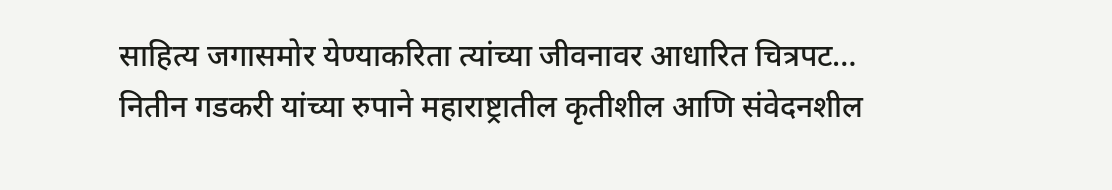साहित्य जगासमोर येण्याकरिता त्यांच्या जीवनावर आधारित चित्रपट…
नितीन गडकरी यांच्या रुपाने महाराष्ट्रातील कृतीशील आणि संवेदनशील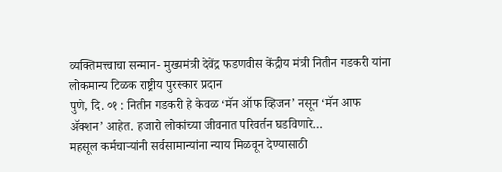व्यक्तिमत्त्वाचा सन्मान- मुख्यमंत्री देवेंद्र फडणवीस केंद्रीय मंत्री नितीन गडकरी यांना लोकमान्य टिळक राष्ट्रीय पुरस्कार प्रदान
पुणे, दि. ०१ : नितीन गडकरी हे केवळ ‘मॅन ऑफ व्हिजन’ नसून ‘मॅन आफ ॲक्शन’ आहेत. हजारो लोकांच्या जीवनात परिवर्तन घडविणारे…
महसूल कर्मचाऱ्यांनी सर्वसामान्यांना न्याय मिळवून देण्यासाठी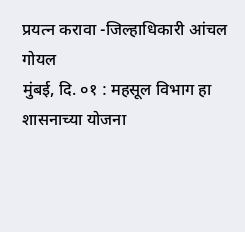प्रयत्न करावा -जिल्हाधिकारी आंचल गोयल
मुंबई, दि. ०१ : महसूल विभाग हा शासनाच्या योजना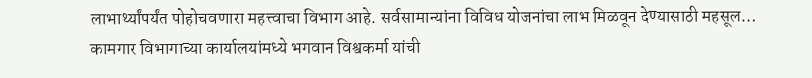लाभार्थ्यांपर्यंत पोहोचवणारा महत्त्वाचा विभाग आहे. सर्वसामान्यांना विविध योजनांचा लाभ मिळवून देण्यासाठी महसूल…
कामगार विभागाच्या कार्यालयांमध्ये भगवान विश्वकर्मा यांची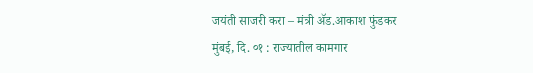जयंती साजरी करा – मंत्री ॲड.आकाश फुंडकर
मुंबई, दि. ०१ : राज्यातील कामगार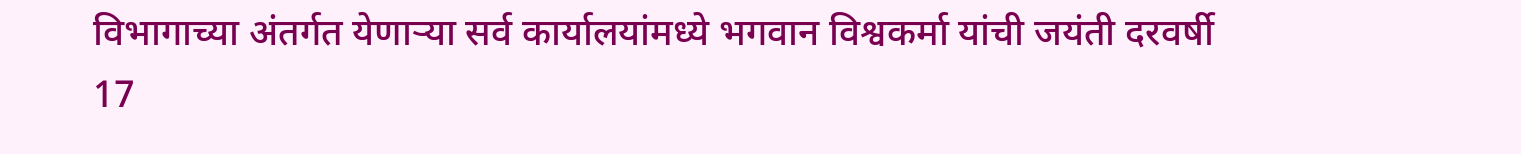विभागाच्या अंतर्गत येणाऱ्या सर्व कार्यालयांमध्ये भगवान विश्वकर्मा यांची जयंती दरवर्षी 17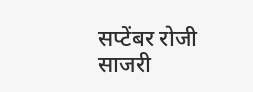सप्टेंबर रोजी साजरी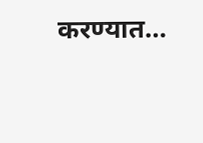करण्यात…